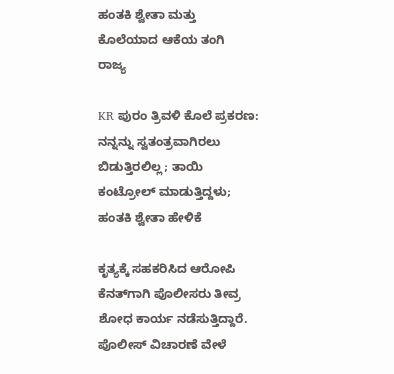ಹಂತಕಿ ಶ್ವೇತಾ ಮತ್ತು ಕೊಲೆಯಾದ ಆಕೆಯ ತಂಗಿ
ರಾಜ್ಯ

KR ಪುರಂ ತ್ರಿವಳಿ ಕೊಲೆ ಪ್ರಕರಣ: ನನ್ನನ್ನು ಸ್ವತಂತ್ರವಾಗಿರಲು ಬಿಡುತ್ತಿರಲಿಲ್ಲ; ತಾಯಿ ಕಂಟ್ರೋಲ್ ಮಾಡುತ್ತಿದ್ದಳು; ಹಂತಕಿ ಶ್ವೇತಾ ಹೇಳಿಕೆ

ಕೃತ್ಯಕ್ಕೆ ಸಹಕರಿಸಿದ ಆರೋಪಿ ಕೆನತ್‌ಗಾಗಿ ಪೊಲೀಸರು ತೀವ್ರ ಶೋಧ ಕಾರ್ಯ ನಡೆಸುತ್ತಿದ್ದಾರೆ. ಪೊಲೀಸ್ ವಿಚಾರಣೆ ವೇಳೆ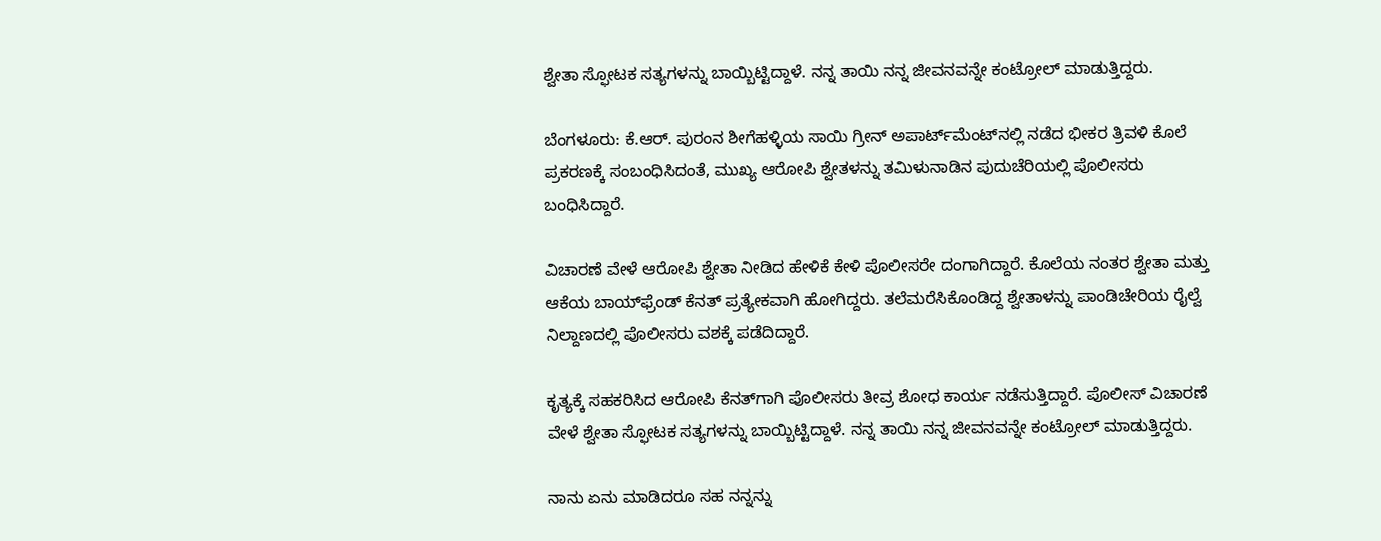ಶ್ವೇತಾ ಸ್ಫೋಟಕ ಸತ್ಯಗಳನ್ನು ಬಾಯ್ಬಿಟ್ಟಿದ್ದಾಳೆ. ನನ್ನ ತಾಯಿ ನನ್ನ ಜೀವನವನ್ನೇ ಕಂಟ್ರೋಲ್ ಮಾಡುತ್ತಿದ್ದರು.

ಬೆಂಗಳೂರು: ಕೆ.ಆರ್. ಪುರಂನ ಶೀಗೆಹಳ್ಳಿಯ ಸಾಯಿ ಗ್ರೀನ್ ಅಪಾರ್ಟ್‌ಮೆಂಟ್‌ನಲ್ಲಿ ನಡೆದ ಭೀಕರ ತ್ರಿವಳಿ ಕೊಲೆ ಪ್ರಕರಣಕ್ಕೆ ಸಂಬಂಧಿಸಿದಂತೆ, ಮುಖ್ಯ ಆರೋಪಿ ಶ್ವೇತಳನ್ನು ತಮಿಳುನಾಡಿನ ಪುದುಚೆರಿಯಲ್ಲಿ ಪೊಲೀಸರು ಬಂಧಿಸಿದ್ದಾರೆ.

ವಿಚಾರಣೆ ವೇಳೆ ಆರೋಪಿ ಶ್ವೇತಾ ನೀಡಿದ ಹೇಳಿಕೆ ಕೇಳಿ ಪೊಲೀಸರೇ ದಂಗಾಗಿದ್ದಾರೆ. ಕೊಲೆಯ ನಂತರ ಶ್ವೇತಾ ಮತ್ತು ಆಕೆಯ ಬಾಯ್‌ಫ್ರೆಂಡ್ ಕೆನತ್ ಪ್ರತ್ಯೇಕವಾಗಿ ಹೋಗಿದ್ದರು. ತಲೆಮರೆಸಿಕೊಂಡಿದ್ದ ಶ್ವೇತಾಳನ್ನು ಪಾಂಡಿಚೇರಿಯ ರೈಲ್ವೆ ನಿಲ್ದಾಣದಲ್ಲಿ ಪೊಲೀಸರು ವಶಕ್ಕೆ ಪಡೆದಿದ್ದಾರೆ.

ಕೃತ್ಯಕ್ಕೆ ಸಹಕರಿಸಿದ ಆರೋಪಿ ಕೆನತ್‌ಗಾಗಿ ಪೊಲೀಸರು ತೀವ್ರ ಶೋಧ ಕಾರ್ಯ ನಡೆಸುತ್ತಿದ್ದಾರೆ. ಪೊಲೀಸ್ ವಿಚಾರಣೆ ವೇಳೆ ಶ್ವೇತಾ ಸ್ಫೋಟಕ ಸತ್ಯಗಳನ್ನು ಬಾಯ್ಬಿಟ್ಟಿದ್ದಾಳೆ. ನನ್ನ ತಾಯಿ ನನ್ನ ಜೀವನವನ್ನೇ ಕಂಟ್ರೋಲ್ ಮಾಡುತ್ತಿದ್ದರು.

ನಾನು ಏನು ಮಾಡಿದರೂ ಸಹ ನನ್ನನ್ನು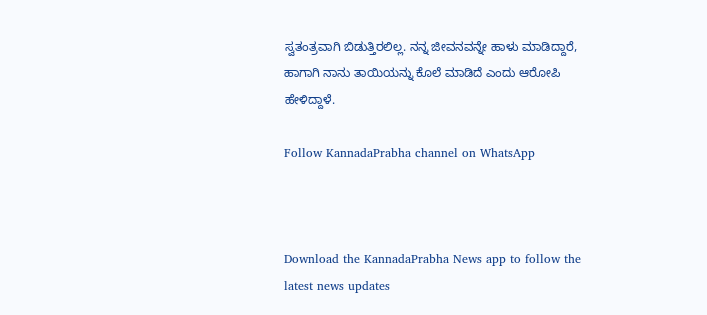ಸ್ವತಂತ್ರವಾಗಿ ಬಿಡುತ್ತಿರಲಿಲ್ಲ. ನನ್ನ ಜೀವನವನ್ನೇ ಹಾಳು ಮಾಡಿದ್ದಾರೆ, ಹಾಗಾಗಿ ನಾನು ತಾಯಿಯನ್ನು ಕೊಲೆ ಮಾಡಿದೆ ಎಂದು ಆರೋಪಿ ಹೇಳಿದ್ದಾಳೆ.

Follow KannadaPrabha channel on WhatsApp



Download the KannadaPrabha News app to follow the latest news updates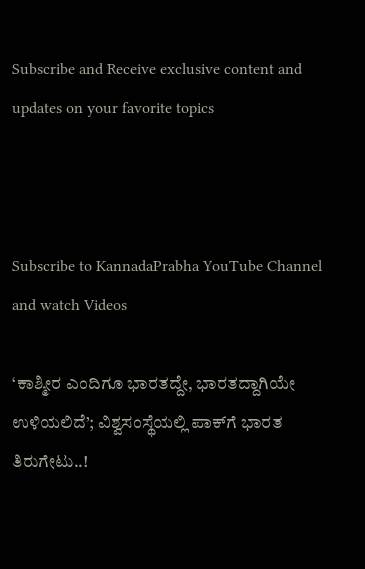Subscribe and Receive exclusive content and updates on your favorite topics



Subscribe to KannadaPrabha YouTube Channel and watch Videos

‘ಕಾಶ್ಮೀರ ಎಂದಿಗೂ ಭಾರತದ್ದೇ, ಭಾರತದ್ದಾಗಿಯೇ ಉಳಿಯಲಿದೆ’; ವಿಶ್ವಸಂಸ್ಥೆಯಲ್ಲಿ ಪಾಕ್‌ಗೆ ಭಾರತ ತಿರುಗೇಟು..!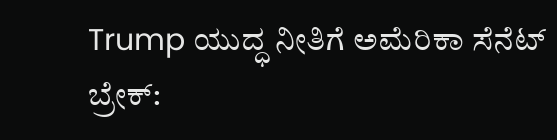Trump ಯುದ್ಧ ನೀತಿಗೆ ಅಮೆರಿಕಾ ಸೆನೆಟ್ ಬ್ರೇಕ್: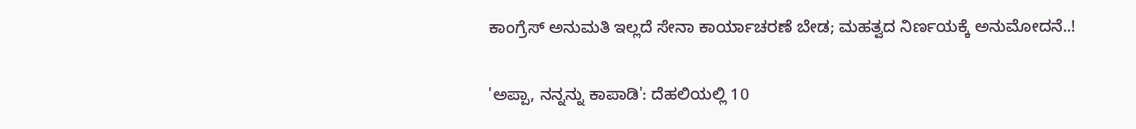ಕಾಂಗ್ರೆಸ್ ಅನುಮತಿ ಇಲ್ಲದೆ ಸೇನಾ ಕಾರ್ಯಾಚರಣೆ ಬೇಡ; ಮಹತ್ವದ ನಿರ್ಣಯಕ್ಕೆ ಅನುಮೋದನೆ..!

'ಅಪ್ಪಾ, ನನ್ನನ್ನು ಕಾಪಾಡಿ': ದೆಹಲಿಯಲ್ಲಿ 10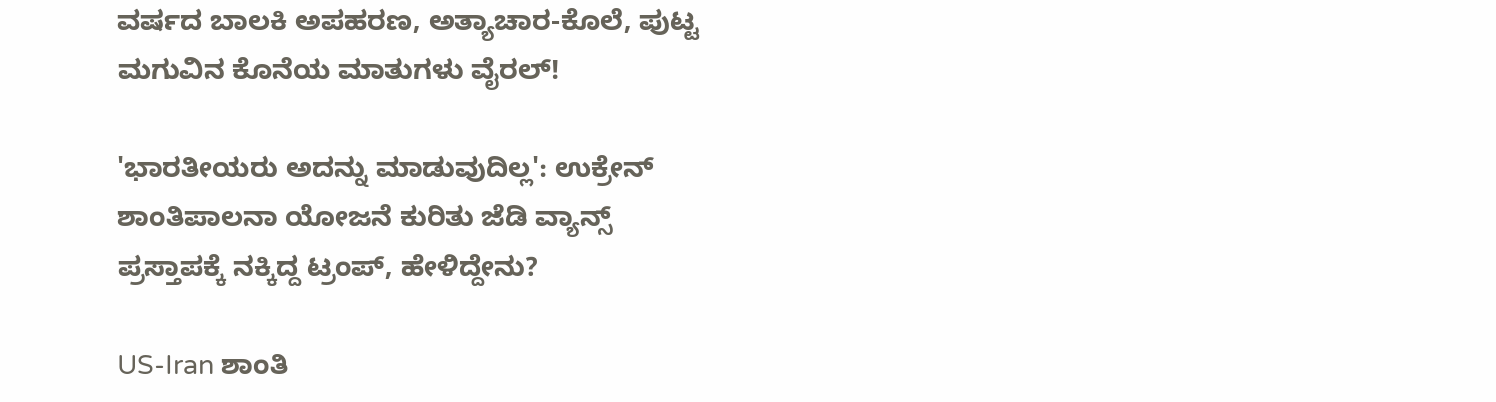ವರ್ಷದ ಬಾಲಕಿ ಅಪಹರಣ, ಅತ್ಯಾಚಾರ-ಕೊಲೆ, ಪುಟ್ಟ ಮಗುವಿನ ಕೊನೆಯ ಮಾತುಗಳು ವೈರಲ್!

'ಭಾರತೀಯರು ಅದನ್ನು ಮಾಡುವುದಿಲ್ಲ': ಉಕ್ರೇನ್ ಶಾಂತಿಪಾಲನಾ ಯೋಜನೆ ಕುರಿತು ಜೆಡಿ ವ್ಯಾನ್ಸ್ ಪ್ರಸ್ತಾಪಕ್ಕೆ ನಕ್ಕಿದ್ದ ಟ್ರಂಪ್, ಹೇಳಿದ್ದೇನು?

US-Iran ಶಾಂತಿ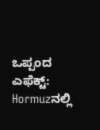ಒಪ್ಪಂದ ಎಫೆಕ್ಟ್: Hormuzನಲ್ಲಿ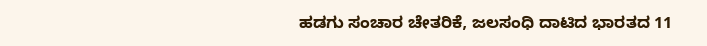ಹಡಗು ಸಂಚಾರ ಚೇತರಿಕೆ, ಜಲಸಂಧಿ ದಾಟಿದ ಭಾರತದ 11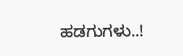ಹಡಗುಗಳು..!